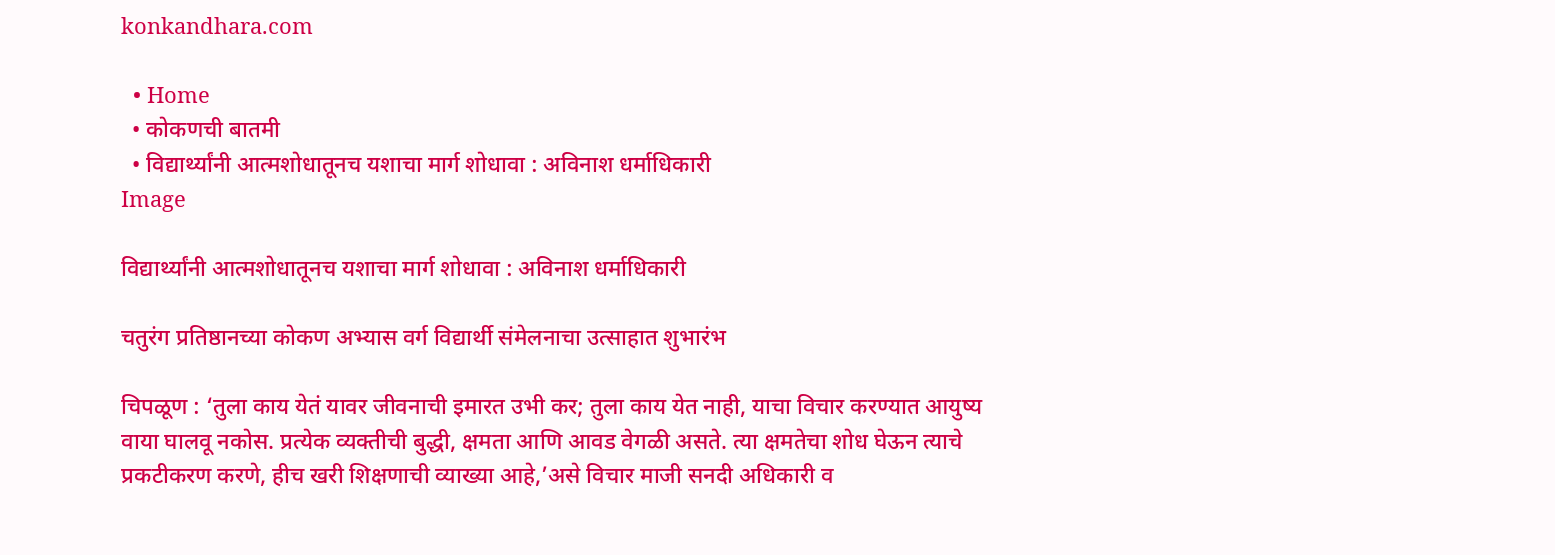konkandhara.com

  • Home
  • कोकणची बातमी
  • विद्यार्थ्यांनी आत्मशोधातूनच यशाचा मार्ग शोधावा : अविनाश धर्माधिकारी
Image

विद्यार्थ्यांनी आत्मशोधातूनच यशाचा मार्ग शोधावा : अविनाश धर्माधिकारी

चतुरंग प्रतिष्ठानच्या कोकण अभ्यास वर्ग विद्यार्थी संमेलनाचा उत्साहात शुभारंभ

चिपळूण : ‘तुला काय येतं यावर जीवनाची इमारत उभी कर; तुला काय येत नाही, याचा विचार करण्यात आयुष्य वाया घालवू नकोस. प्रत्येक व्यक्तीची बुद्धी, क्षमता आणि आवड वेगळी असते. त्या क्षमतेचा शोध घेऊन त्याचे प्रकटीकरण करणे, हीच खरी शिक्षणाची व्याख्या आहे,’असे विचार माजी सनदी अधिकारी व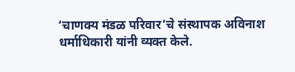‘चाणक्य मंडळ परिवार’चे संस्थापक अविनाश धर्माधिकारी यांनी व्यक्त केले.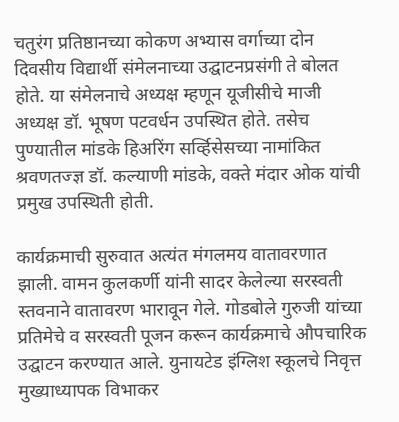चतुरंग प्रतिष्ठानच्या कोकण अभ्यास वर्गाच्या दोन दिवसीय विद्यार्थी संमेलनाच्या उद्घाटनप्रसंगी ते बोलत होते. या संमेलनाचे अध्यक्ष म्हणून यूजीसीचे माजी अध्यक्ष डॉ. भूषण पटवर्धन उपस्थित होते. तसेच पुण्यातील मांडके हिअरिंग सर्व्हिसेसच्या नामांकित श्रवणतज्ज्ञ डॉ. कल्याणी मांडके, वक्ते मंदार ओक यांची प्रमुख उपस्थिती होती.

कार्यक्रमाची सुरुवात अत्यंत मंगलमय वातावरणात झाली. वामन कुलकर्णी यांनी सादर केलेल्या सरस्वती स्तवनाने वातावरण भारावून गेले. गोडबोले गुरुजी यांच्या प्रतिमेचे व सरस्वती पूजन करून कार्यक्रमाचे औपचारिक उद्घाटन करण्यात आले. युनायटेड इंग्लिश स्कूलचे निवृत्त मुख्याध्यापक विभाकर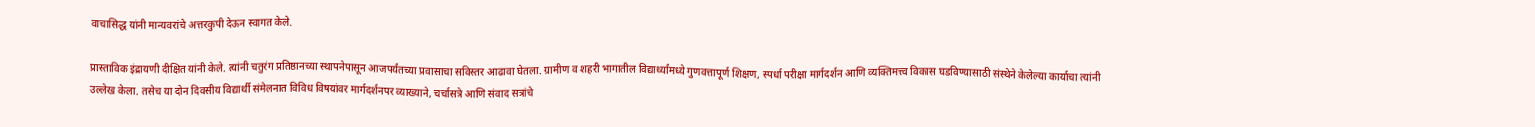वाचासिद्ध यांनी मान्यवरांचे अत्तरकुपी देऊन स्वागत केले.

प्रास्ताविक इंद्रायणी दीक्षित यांनी केले. त्यांनी चतुरंग प्रतिष्ठानच्या स्थापनेपासून आजपर्यंतच्या प्रवासाचा सविस्तर आढावा घेतला. ग्रामीण व शहरी भागातील विद्यार्थ्यांमध्ये गुणवत्तापूर्ण शिक्षण, स्पर्धा परीक्षा मार्गदर्शन आणि व्यक्तिमत्त्व विकास घडविण्यासाठी संस्थेने केलेल्या कार्याचा त्यांनी उल्लेख केला. तसेच या दोन दिवसीय विद्यार्थी संमेलनात विविध विषयांवर मार्गदर्शनपर व्याख्याने, चर्चासत्रे आणि संवाद सत्रांचे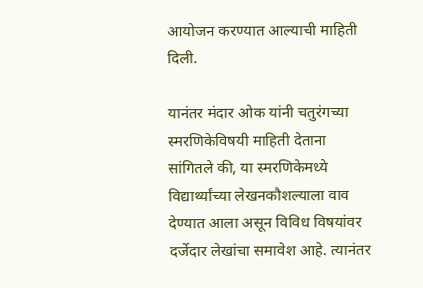आयोजन करण्यात आल्याची माहिती दिली.

यानंतर मंदार ओक यांनी चतुरंगच्या स्मरणिकेविषयी माहिती देताना सांगितले की, या स्मरणिकेमध्ये विद्यार्थ्यांच्या लेखनकौशल्याला वाव देण्यात आला असून विविध विषयांवर दर्जेदार लेखांचा समावेश आहे. त्यानंतर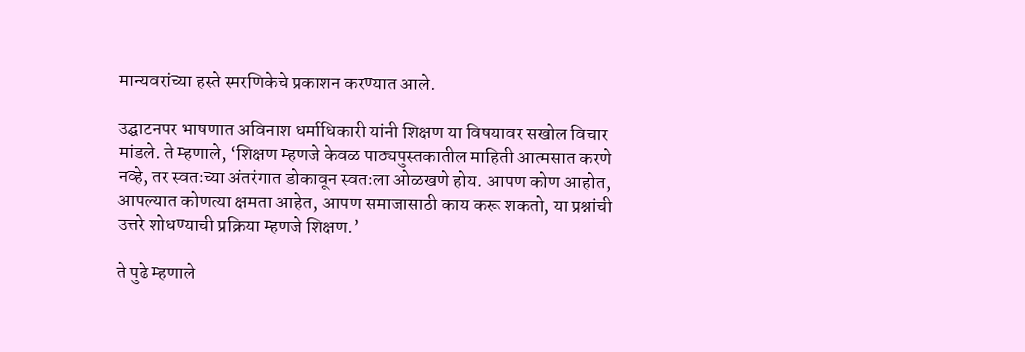मान्यवरांच्या हस्ते स्मरणिकेचे प्रकाशन करण्यात आले.

उद्घाटनपर भाषणात अविनाश धर्माधिकारी यांनी शिक्षण या विषयावर सखोल विचार मांडले. ते म्हणाले, ‘शिक्षण म्हणजे केवळ पाठ्यपुस्तकातील माहिती आत्मसात करणे नव्हे, तर स्वतःच्या अंतरंगात डोकावून स्वतःला ओळखणे होय. आपण कोण आहोत, आपल्यात कोणत्या क्षमता आहेत, आपण समाजासाठी काय करू शकतो, या प्रश्नांची उत्तरे शोधण्याची प्रक्रिया म्हणजे शिक्षण.’

ते पुढे म्हणाले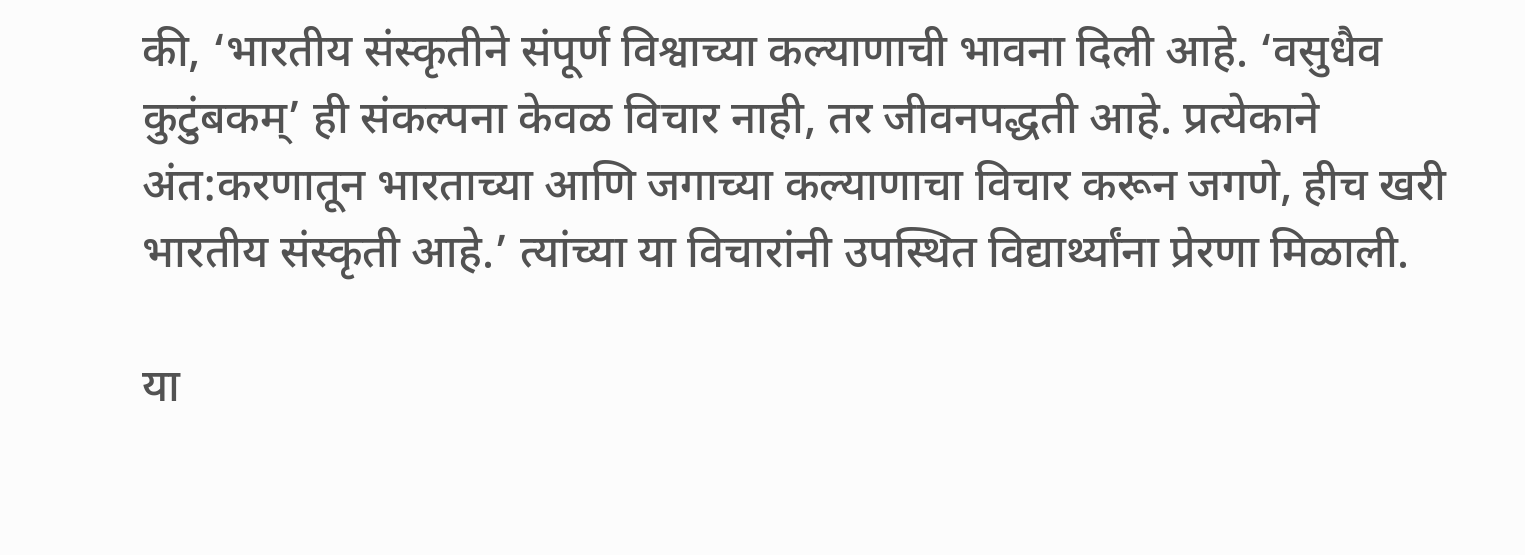की, ‘भारतीय संस्कृतीने संपूर्ण विश्वाच्या कल्याणाची भावना दिली आहे. ‘वसुधैव कुटुंबकम्’ ही संकल्पना केवळ विचार नाही, तर जीवनपद्धती आहे. प्रत्येकाने अंत:करणातून भारताच्या आणि जगाच्या कल्याणाचा विचार करून जगणे, हीच खरी भारतीय संस्कृती आहे.’ त्यांच्या या विचारांनी उपस्थित विद्यार्थ्यांना प्रेरणा मिळाली.

या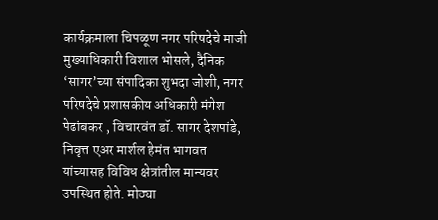कार्यक्रमाला चिपळूण नगर परिषदेचे माजी मुख्याधिकारी विशाल भोसले, दैनिक ‘सागर’च्या संपादिका शुभदा जोशी, नगर परिषदेचे प्रशासकीय अधिकारी मंगेश पेढांबकर , विचारवंत डॉ. सागर देशपांडे, निवृत्त एअर मार्शल हेमंत भागवत यांच्यासह विविध क्षेत्रांतील मान्यवर उपस्थित होते. मोठ्या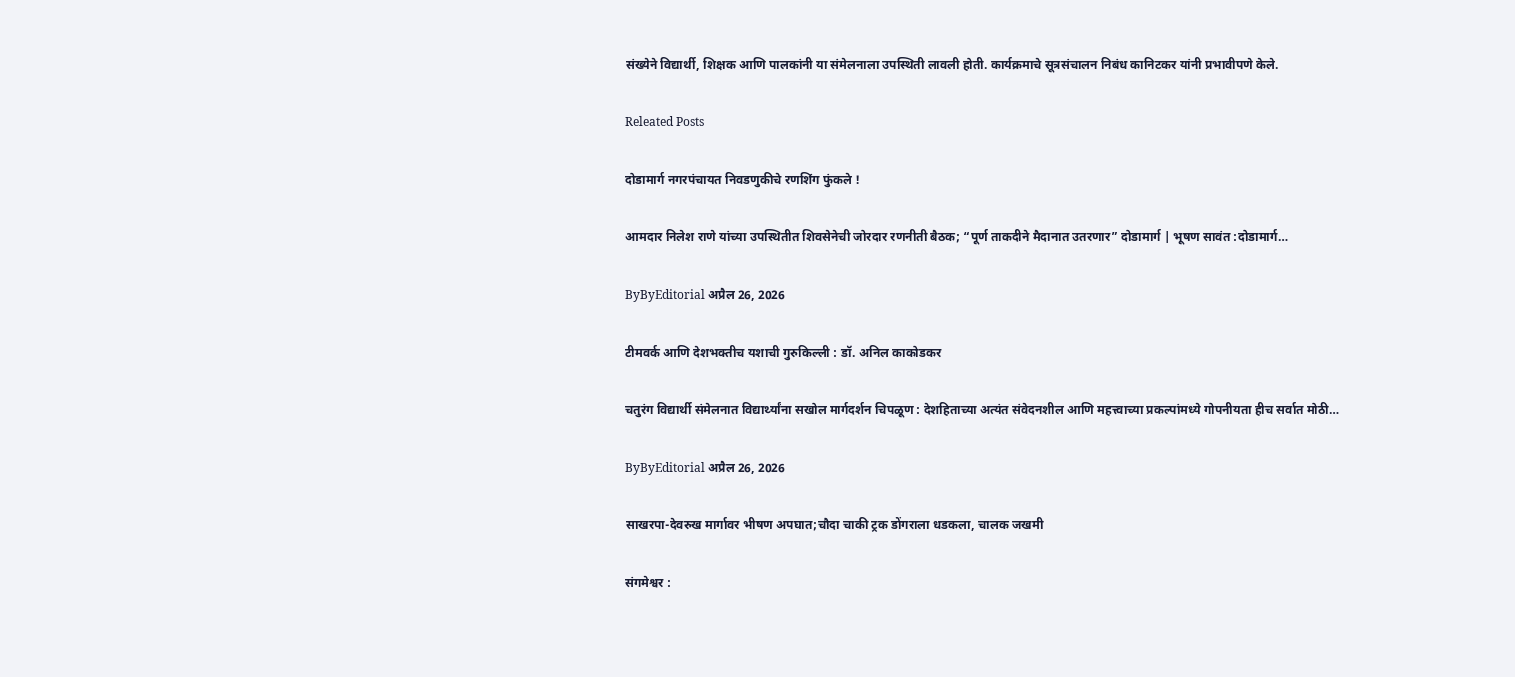संख्येने विद्यार्थी, शिक्षक आणि पालकांनी या संमेलनाला उपस्थिती लावली होती. कार्यक्रमाचे सूत्रसंचालन निबंध कानिटकर यांनी प्रभावीपणे केले.

Releated Posts

दोडामार्ग नगरपंचायत निवडणुकीचे रणशिंग फुंकले !

आमदार निलेश राणे यांच्या उपस्थितीत शिवसेनेची जोरदार रणनीती बैठक; “पूर्ण ताकदीने मैदानात उतरणार” दोडामार्ग | भूषण सावंत :दोडामार्ग…

ByByEditorial अप्रैल 26, 2026

टीमवर्क आणि देशभक्तीच यशाची गुरुकिल्ली : डॉ. अनिल काकोडकर

चतुरंग विद्यार्थी संमेलनात विद्यार्थ्यांना सखोल मार्गदर्शन चिपळूण : देशहिताच्या अत्यंत संवेदनशील आणि महत्त्वाच्या प्रकल्पांमध्ये गोपनीयता हीच सर्वात मोठी…

ByByEditorial अप्रैल 26, 2026

साखरपा-देवरुख मार्गावर भीषण अपघात;चौदा चाकी ट्रक डोंगराला धडकला, चालक जखमी

संगमेश्वर :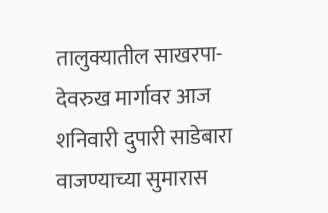तालुक्यातील साखरपा-देवरुख मार्गावर आज शनिवारी दुपारी साडेबारा वाजण्याच्या सुमारास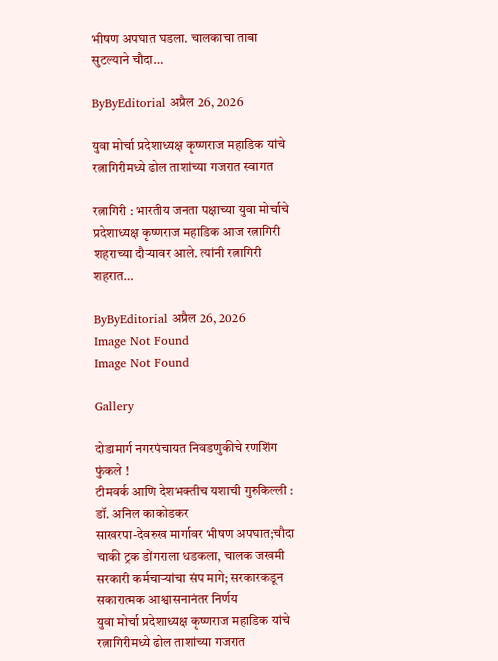भीषण अपघात घडला. चालकाचा ताबा सुटल्याने चौदा…

ByByEditorial अप्रैल 26, 2026

युवा मोर्चा प्रदेशाध्यक्ष कृष्णराज महाडिक यांचे रत्नागिरीमध्ये ढोल ताशांच्या गजरात स्वागत

रत्नागिरी : भारतीय जनता पक्षाच्या युवा मोर्चाचे प्रदेशाध्यक्ष कृष्णराज महाडिक आज रत्नागिरी शहराच्या दौऱ्यावर आले. त्यांनी रत्नागिरी शहरात…

ByByEditorial अप्रैल 26, 2026
Image Not Found
Image Not Found

Gallery

दोडामार्ग नगरपंचायत निवडणुकीचे रणशिंग फुंकले !
टीमवर्क आणि देशभक्तीच यशाची गुरुकिल्ली : डॉ. अनिल काकोडकर
साखरपा-देवरुख मार्गावर भीषण अपघात;चौदा चाकी ट्रक डोंगराला धडकला, चालक जखमी
सरकारी कर्मचाऱ्यांचा संप मागे; सरकारकडून सकारात्मक आश्वासनानंतर निर्णय
युवा मोर्चा प्रदेशाध्यक्ष कृष्णराज महाडिक यांचे रत्नागिरीमध्ये ढोल ताशांच्या गजरात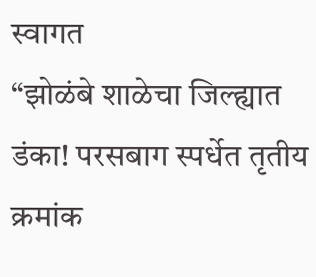स्वागत
“झोळंबे शाळेचा जिल्ह्यात डंका! परसबाग स्पर्धेत तृतीय क्रमांक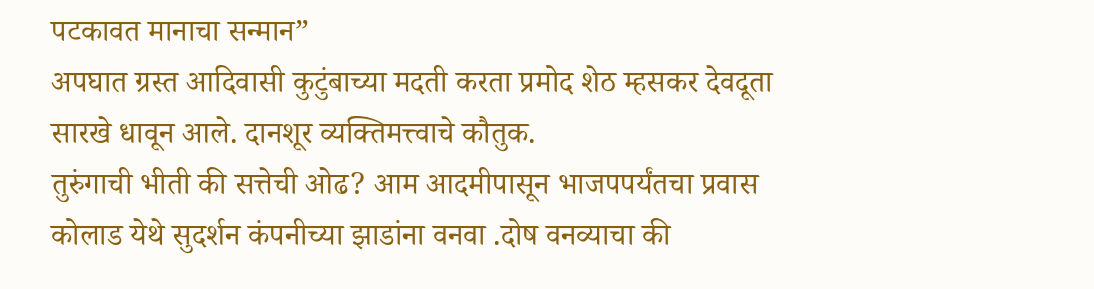पटकावत मानाचा सन्मान”
अपघात ग्रस्त आदिवासी कुटुंबाच्या मदती करता प्रमोद शेठ म्हसकर देवदूता सारखे धावून आले. दानशूर व्यक्तिमत्त्वाचे कौतुक.
तुरुंगाची भीती की सत्तेची ओढ? आम आदमीपासून भाजपपर्यंतचा प्रवास
कोलाड येथे सुदर्शन कंपनीच्या झाडांना वनवा .दोष वनव्याचा की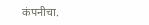कंपनीचा.